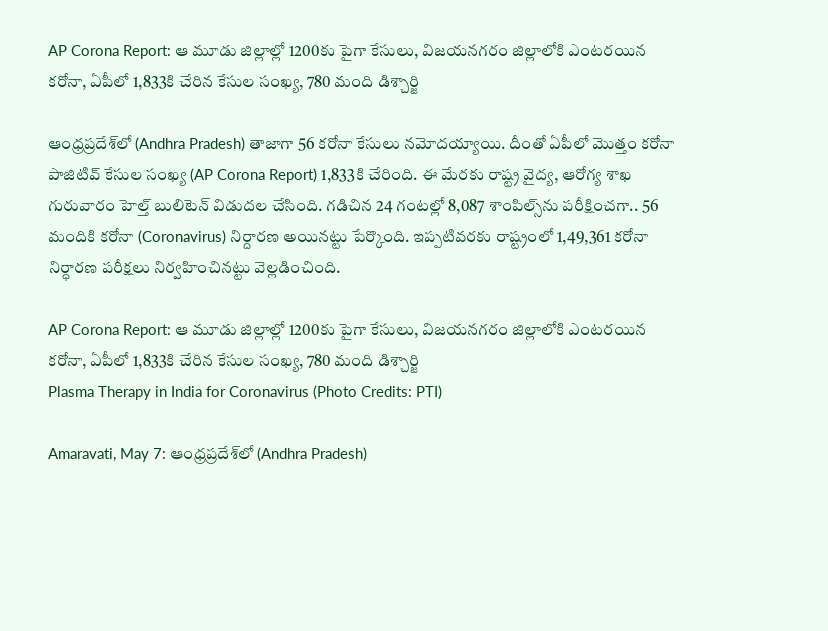AP Corona Report: ఆ మూడు జిల్లాల్లో 1200కు పైగా కేసులు, విజయనగరం జిల్లాలోకి ఎంటరయిన కరోనా, ఏపీలో 1,833కి చేరిన కేసుల సంఖ్య, 780 మంది డిశ్చార్జి

ఆంధ్రప్రదేశ్‌లో (Andhra Pradesh) తాజాగా 56 కరోనా కేసులు నమోదయ్యాయి. దీంతో ఏపీలో మొత్తం కరోనా పాజిటివ్‌ కేసుల సంఖ్య (AP Corona Report) 1,833కి చేరింది. ఈ మేరకు రాష్ట్ర వైద్య, ఆరోగ్య శాఖ గురువారం హెల్త్‌ బులిటెన్‌ విడుదల చేసింది. గడిచిన 24 గంటల్లో 8,087 శాంపిల్స్‌ను పరీక్షించగా.. 56 మందికి కరోనా (Coronavirus) నిర్దారణ అయినట్టు పేర్కొంది. ఇప్పటివరకు రాష్ట్రంలో 1,49,361 కరోనా నిర్ధారణ పరీక్షలు నిర్వహించినట్టు వెల్లడించింది.

AP Corona Report: ఆ మూడు జిల్లాల్లో 1200కు పైగా కేసులు, విజయనగరం జిల్లాలోకి ఎంటరయిన కరోనా, ఏపీలో 1,833కి చేరిన కేసుల సంఖ్య, 780 మంది డిశ్చార్జి
Plasma Therapy in India for Coronavirus (Photo Credits: PTI)

Amaravati, May 7: ఆంధ్రప్రదేశ్‌లో (Andhra Pradesh)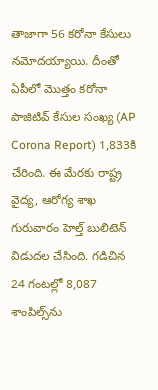తాజాగా 56 కరోనా కేసులు నమోదయ్యాయి. దీంతో ఏపీలో మొత్తం కరోనా పాజిటివ్‌ కేసుల సంఖ్య (AP Corona Report) 1,833కి చేరింది. ఈ మేరకు రాష్ట్ర వైద్య, ఆరోగ్య శాఖ గురువారం హెల్త్‌ బులిటెన్‌ విడుదల చేసింది. గడిచిన 24 గంటల్లో 8,087 శాంపిల్స్‌ను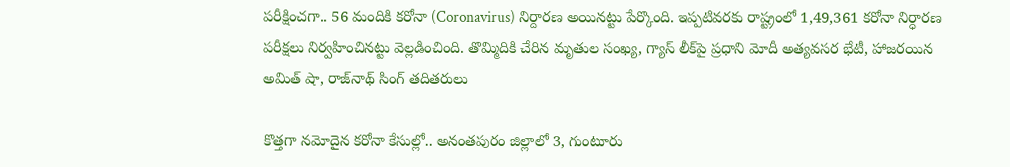పరీక్షించగా.. 56 మందికి కరోనా (Coronavirus) నిర్దారణ అయినట్టు పేర్కొంది. ఇప్పటివరకు రాష్ట్రంలో 1,49,361 కరోనా నిర్ధారణ పరీక్షలు నిర్వహించినట్టు వెల్లడించింది. తొమ్మిదికి చేరిన మృతుల సంఖ్య, గ్యాస్ లీక్‌పై ప్రధాని మోదీ అత్యవసర భేటీ, హాజరయిన అమిత్ షా, రాజ్‌నాథ్ సింగ్ తదితరులు

కొత్తగా నమోదైన కరోనా కేసుల్లో.. అనంతపురం జిల్లాలో 3, గుంటూరు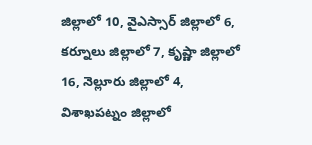జిల్లాలో 10, వైఎస్సార్‌ జిల్లాలో 6, కర్నూలు జిల్లాలో 7, కృష్ణా జిల్లాలో 16, నెల్లూరు జిల్లాలో 4, విశాఖపట్నం జిల్లాలో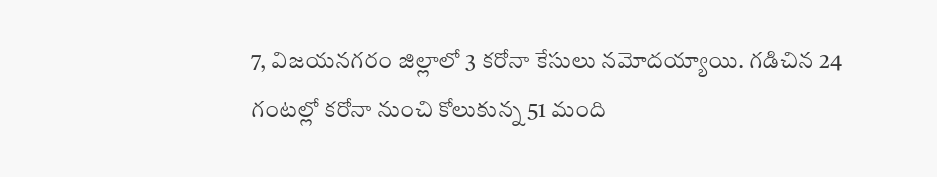7, విజయనగరం జిల్లాలో 3 కరోనా కేసులు నమోదయ్యాయి. గడిచిన 24 గంటల్లో కరోనా నుంచి కోలుకున్న 51 మంది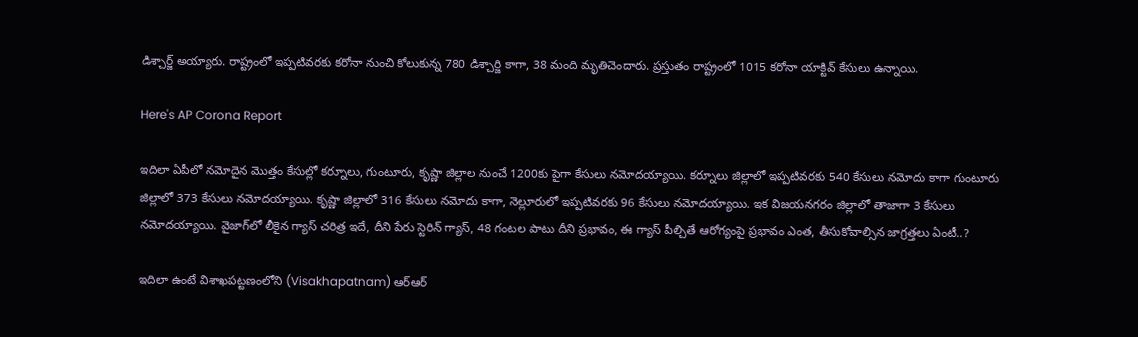డిశ్చార్జ్‌ అయ్యారు. రాష్ట్రంలో ఇప్పటివరకు కరోనా నుంచి కోలుకున్న 780 డిశ్చార్జి కాగా, 38 మంది మృతిచెందారు. ప్రస్తుతం రాష్ట్రంలో 1015 కరోనా యాక్టివ్‌ కేసులు ఉన్నాయి.

Here's AP Corona Report

ఇదిలా ఏపీలో నమోదైన మొత్తం కేసుల్లో కర్నూలు, గుంటూరు, కృష్ణా జిల్లాల నుంచే 1200కు పైగా కేసులు నమోదయ్యాయి. కర్నూలు జిల్లాలో ఇప్పటివరకు 540 కేసులు నమోదు కాగా గుంటూరు జిల్లాలో 373 కేసులు నమోదయ్యాయి. కృష్ణా జిల్లాలో 316 కేసులు నమోదు కాగా, నెల్లూరులో ఇప్పటివరకు 96 కేసులు నమోదయ్యాయి. ఇక విజయనగరం జిల్లాలో తాజాగా 3 కేసులు నమోదయ్యాయి. వైజాగ్‌లో లీకైన గ్యాస్ చరిత్ర ఇదే, దీని పేరు స్టెరిన్ గ్యాస్, 48 గంటల పాటు దీని ప్రభావం, ఈ గ్యాస్ పీల్చితే ఆరోగ్యంపై ప్రభావం ఎంత, తీసుకోవాల్సిన జాగ్రత్తలు ఏంటీ..?

ఇదిలా ఉంటే విశాఖపట్టణంలోని (Visakhapatnam) ఆర్ఆర్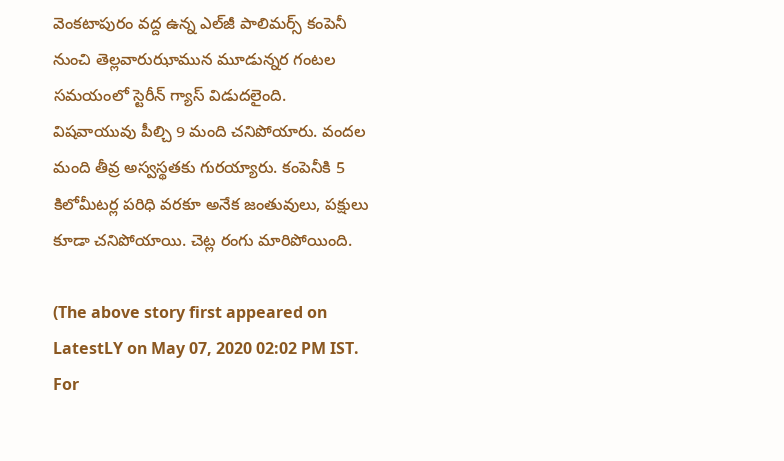వెంకటాపురం వద్ద ఉన్న ఎల్‌జీ పాలిమర్స్ కంపెనీ నుంచి తెల్లవారుఝామున మూడున్నర గంటల సమయంలో స్టెరీన్ గ్యాస్ విడుదలైంది. విషవాయువు పీల్చి 9 మంది చనిపోయారు. వందల మంది తీవ్ర అస్వస్థతకు గురయ్యారు. కంపెనీకి 5 కిలోమీటర్ల పరిధి వరకూ అనేక జంతువులు, పక్షులు కూడా చనిపోయాయి. చెట్ల రంగు మారిపోయింది.

(The above story first appeared on LatestLY on May 07, 2020 02:02 PM IST. For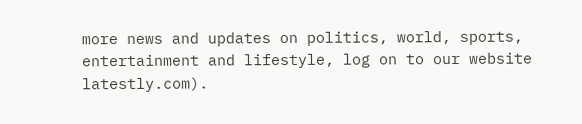more news and updates on politics, world, sports, entertainment and lifestyle, log on to our website latestly.com).